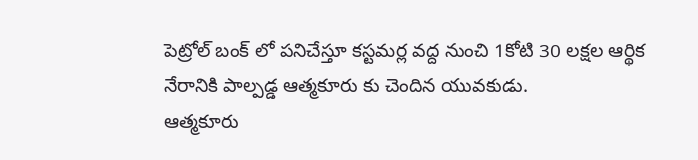పెట్రోల్ బంక్ లో పనిచేస్తూ కస్టమర్ల వద్ద నుంచి 1కోటి 30 లక్షల ఆర్థిక నేరానికి పాల్పడ్డ ఆత్మకూరు కు చెందిన యువకుడు.
ఆత్మకూరు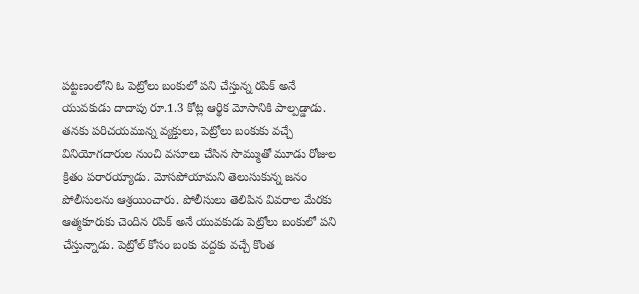పట్టణంలోని ఓ పెట్రోలు బంకులో పని చేస్తున్న రపిక్ అనే యువకుడు దాదాపు రూ.1.3 కోట్ల ఆర్థిక మోసానికి పాల్పడ్డాడు. తనకు పరిచయమున్న వ్యక్తులు, పెట్రోలు బంకుకు వచ్చే వినియోగదారుల నుంచి వసూలు చేసిన సొమ్ముతో మూడు రోజుల క్రితం పరారయ్యాడు. మోసపోయామని తెలుసుకున్న జనం పోలీసులను ఆశ్రయించారు. పోలీసులు తెలిపిన వివరాల మేరకు ఆత్మకూరుకు చెందిన రపిక్ అనే యువకుడు పెట్రోలు బంకులో పని చేస్తున్నాడు. పెట్రోల్ కోసం బంకు వద్దకు వచ్చే కొంత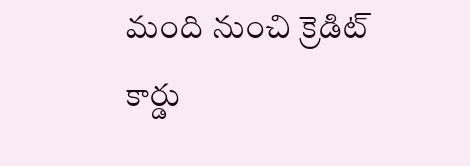మంది నుంచి క్రెడిట్ కార్డు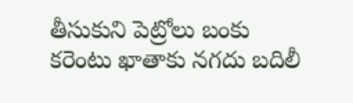తీసుకుని పెట్రోలు బంకు కరెంటు ఖాతాకు నగదు బదిలీ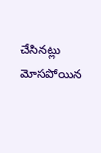చేసినట్లు మోసపోయిన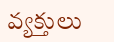వ్యక్తులు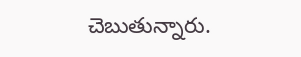చెబుతున్నారు.